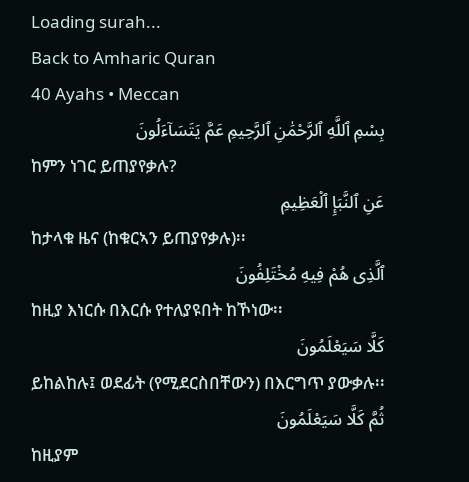Loading surah...
Back to Amharic Quran
40 Ayahs • Meccan
بِسْمِ ٱللَّهِ ٱلرَّحْمَٰنِ ٱلرَّحِيمِ عَمَّ يَتَسَآءَلُونَ
ከምን ነገር ይጠያየቃሉ?
عَنِ ٱلنَّبَإِ ٱلْعَظِيمِ
ከታላቁ ዜና (ከቁርኣን ይጠያየቃሉ)፡፡
ٱلَّذِى هُمْ فِيهِ مُخْتَلِفُونَ
ከዚያ እነርሱ በእርሱ የተለያዩበት ከኾነው፡፡
كَلَّا سَيَعْلَمُونَ
ይከልከሉ፤ ወደፊት (የሚደርስበቸውን) በእርግጥ ያውቃሉ፡፡
ثُمَّ كَلَّا سَيَعْلَمُونَ
ከዚያም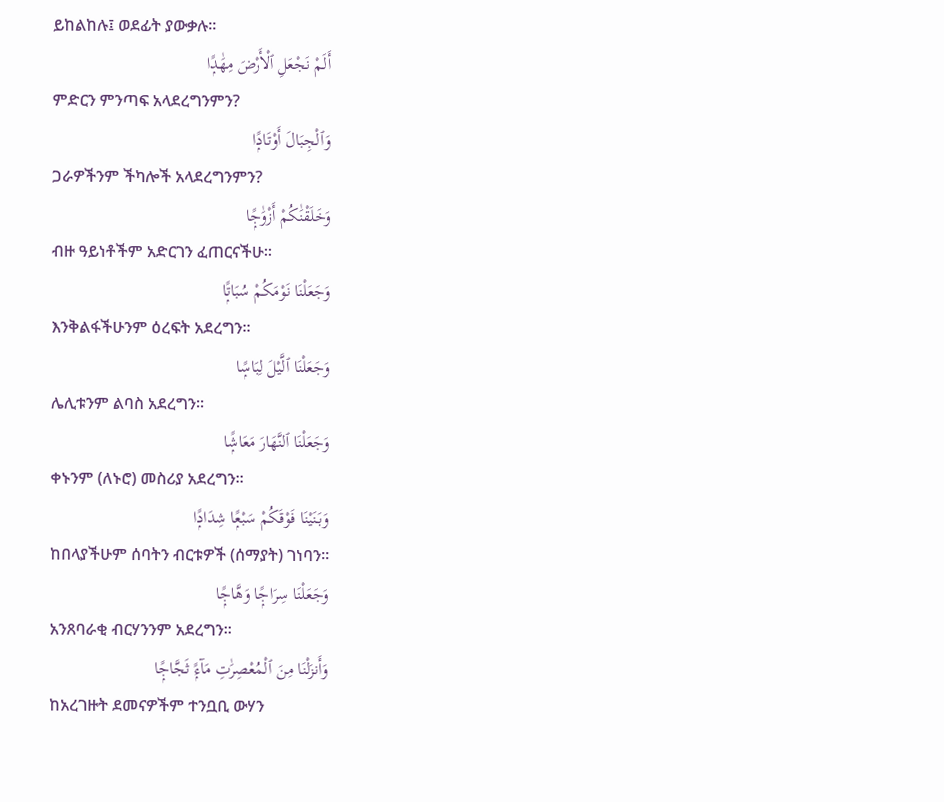ይከልከሉ፤ ወደፊት ያውቃሉ፡፡
أَلَمْ نَجْعَلِ ٱلْأَرْضَ مِهَٰدًۭا
ምድርን ምንጣፍ አላደረግንምን?
وَٱلْجِبَالَ أَوْتَادًۭا
ጋራዎችንም ችካሎች አላደረግንምን?
وَخَلَقْنَٰكُمْ أَزْوَٰجًۭا
ብዙ ዓይነቶችም አድርገን ፈጠርናችሁ፡፡
وَجَعَلْنَا نَوْمَكُمْ سُبَاتًۭا
እንቅልፋችሁንም ዕረፍት አደረግን፡፡
وَجَعَلْنَا ٱلَّيْلَ لِبَاسًۭا
ሌሊቱንም ልባስ አደረግን፡፡
وَجَعَلْنَا ٱلنَّهَارَ مَعَاشًۭا
ቀኑንም (ለኑሮ) መስሪያ አደረግን፡፡
وَبَنَيْنَا فَوْقَكُمْ سَبْعًۭا شِدَادًۭا
ከበላያችሁም ሰባትን ብርቱዎች (ሰማያት) ገነባን፡፡
وَجَعَلْنَا سِرَاجًۭا وَهَّاجًۭا
አንጸባራቂ ብርሃንንም አደረግን፡፡
وَأَنزَلْنَا مِنَ ٱلْمُعْصِرَٰتِ مَآءًۭ ثَجَّاجًۭا
ከአረገዙት ደመናዎችም ተንቧቢ ውሃን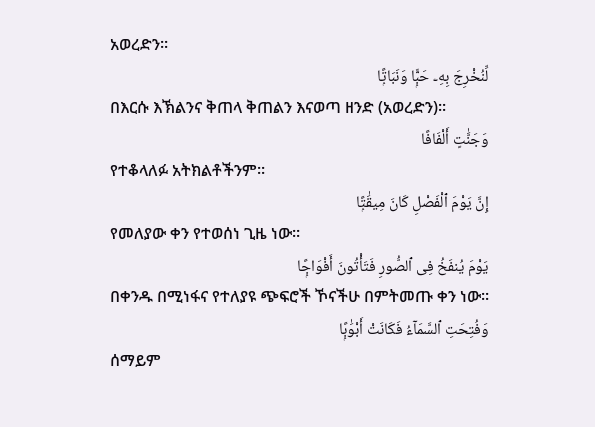አወረድን፡፡
لِّنُخْرِجَ بِهِۦ حَبًّۭا وَنَبَاتًۭا
በእርሱ እኽልንና ቅጠላ ቅጠልን እናወጣ ዘንድ (አወረድን)፡፡
وَجَنَّٰتٍ أَلْفَافًا
የተቆላለፉ አትክልቶችንም፡፡
إِنَّ يَوْمَ ٱلْفَصْلِ كَانَ مِيقَٰتًۭا
የመለያው ቀን የተወሰነ ጊዜ ነው፡፡
يَوْمَ يُنفَخُ فِى ٱلصُّورِ فَتَأْتُونَ أَفْوَاجًۭا
በቀንዱ በሚነፋና የተለያዩ ጭፍሮች ኾናችሁ በምትመጡ ቀን ነው፡፡
وَفُتِحَتِ ٱلسَّمَآءُ فَكَانَتْ أَبْوَٰبًۭا
ሰማይም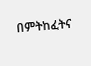በምትከፈትና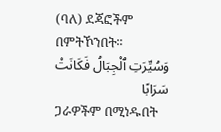(ባለ) ደጃፎችም በምትኾንበት፡፡
وَسُيِّرَتِ ٱلْجِبَالُ فَكَانَتْ سَرَابًا
ጋራዎችም በሚነዱበት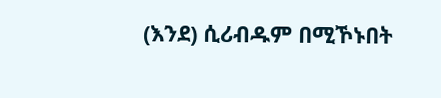(እንደ) ሲሪብዱም በሚኾኑበት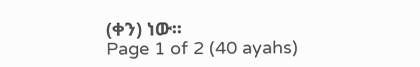(ቀን) ነው፡፡
Page 1 of 2 (40 ayahs)